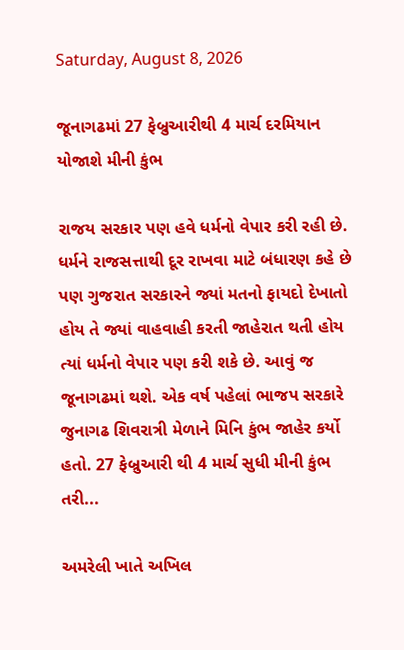Saturday, August 8, 2026

જૂનાગઢમાં 27 ફેબ્રુઆરીથી 4 માર્ચ દરમિયાન યોજાશે મીની કુંભ

રાજય સરકાર પણ હવે ધર્મનો વેપાર કરી રહી છે. ધર્મને રાજસત્તાથી દૂર રાખવા માટે બંધારણ કહે છે પણ ગુજરાત સરકારને જ્યાં મતનો ફાયદો દેખાતો હોય તે જ્યાં વાહવાહી કરતી જાહેરાત થતી હોય ત્યાં ધર્મનો વેપાર પણ કરી શકે છે. આવું જ જૂનાગઢમાં થશે. એક વર્ષ પહેલાં ભાજપ સરકારે જુનાગઢ શિવરાત્રી મેળાને મિનિ કુંભ જાહેર કર્યો હતો. 27 ફેબ્રુઆરી થી 4 માર્ચ સુધી મીની કુંભ તરી...

અમરેલી ખાતે અખિલ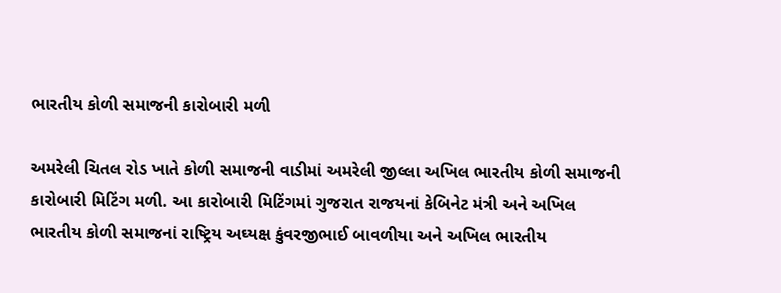ભારતીય કોળી સમાજની કારોબારી મળી

અમરેલી ચિતલ રોડ ખાતે કોળી સમાજની વાડીમાં અમરેલી જીલ્‍લા અખિલ ભારતીય કોળી સમાજની કારોબારી મિટિંગ મળી. આ કારોબારી મિટિંગમાં ગુજરાત રાજયનાં કેબિનેટ મંત્રી અને અખિલ ભારતીય કોળી સમાજનાં રાષ્‍ટ્રિય અઘ્‍યક્ષ કુંવરજીભાઈ બાવળીયા અને અખિલ ભારતીય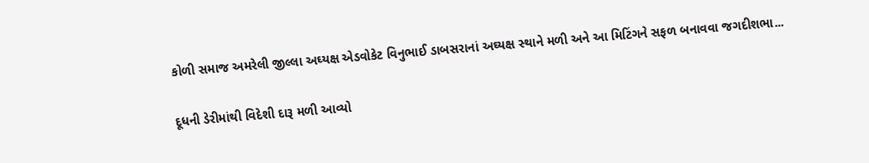કોળી સમાજ અમરેલી જીલ્‍લા અઘ્‍યક્ષ એડવોકેટ વિનુભાઈ ડાબસરાનાં અઘ્‍યક્ષ સ્‍થાને મળી અને આ મિટિંગને સફળ બનાવવા જગદીશભા...

દૂધની ડેરીમાંથી વિદેશી દારૂ મળી આવ્‍યો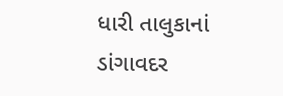ધારી તાલુકાનાં ડાંગાવદર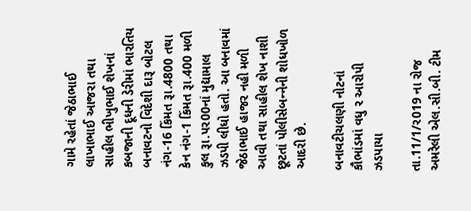ગામે રહેતાં જેઠાભાઈ લાખાભાઈ આજરા તથા સાહીલ ભીખુભાઈ શેખનાં કબજાની દૂધની ડેરીમાં ભારતિય બનાવટનો વિદેશી દારૂ બોટલ નંગ-16 કિંમત રૂા.4800 તથા કેન નંગ-1 કિંમત રૂા.400 મળી કુલ રૂા.પર00નાં મુદ્યામાલ ઝડપી લીધો હતો. આ બનાવમાં જેઠાભાઈ હાજર નહી મળી આવી તથા સાહીલ શેખ નાશી છૂટતાં પોલીસેબન્‍નેની શોધખોળ આદરી છે.

બનાવટીચલણી નોટનાં કૌભાંડમાં વધુ ર આરોપી ઝડપાયા

તા.11/1/ર019 ના રોજ અમરેલી એલ.સી.બી. ટીમ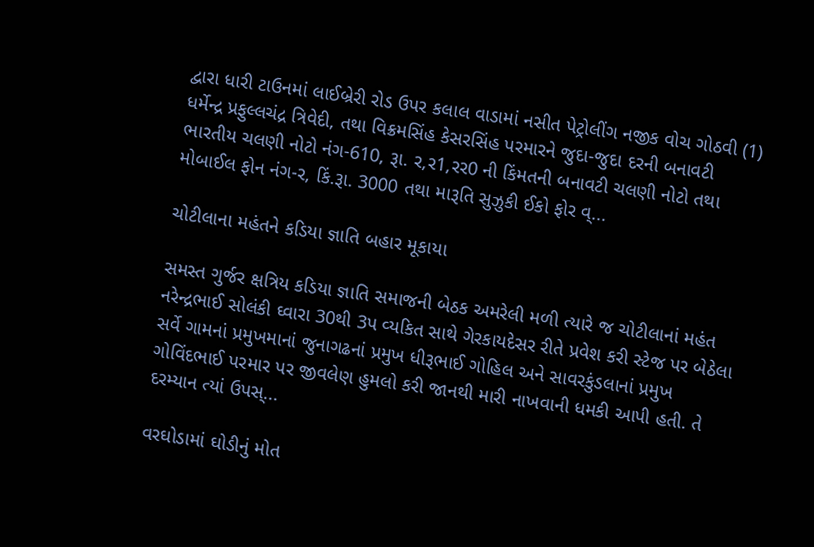દ્વારા ધારી ટાઉનમાં લાઈબ્રેરી રોડ ઉપર કલાલ વાડામાં નસીત પેટ્રોલીંગ નજીક વોચ ગોઠવી (1) ધર્મેન્‍દ્ર પ્રફુલ્‍લચંદ્ર ત્રિવેદી, તથા વિક્રમસિંહ કેસરસિંહ પરમારને જુદા-જુદા દરની બનાવટી ભારતીય ચલણી નોટો નંગ-610, રૂા. ર,ર1,રર0 ની કિંમતની બનાવટી ચલણી નોટો તથા મોબાઈલ ફોન નંગ-ર, કિં.રૂા. 3000 તથા મારૂતિ સુઝુકી ઈકો ફોર વ્...

ચોટીલાના મહંતને કડિયા જ્ઞાતિ બહાર મૂકાયા

સમસ્‍ત ગુર્જર ક્ષત્રિય કડિયા જ્ઞાતિ સમાજની બેઠક અમરેલી મળી ત્‍યારે જ ચોટીલાનાં મહંત નરેન્‍દ્રભાઈ સોલંકી ઘ્‍વારા 30થી 3પ વ્‍યકિત સાથે ગેરકાયદેસર રીતે પ્રવેશ કરી સ્‍ટેજ પર બેઠેલા સર્વે ગામનાં પ્રમુખમાનાં જુનાગઢનાં પ્રમુખ ધીરૂભાઈ ગોહિલ અને સાવરકુંડલાનાં પ્રમુખ ગોવિંદભાઈ પરમાર પર જીવલેણ હુમલો કરી જાનથી મારી નાખવાની ધમકી આપી હતી. તે દરમ્‍યાન ત્‍યાં ઉપસ્...

વરઘોડામાં ઘોડીનું મોત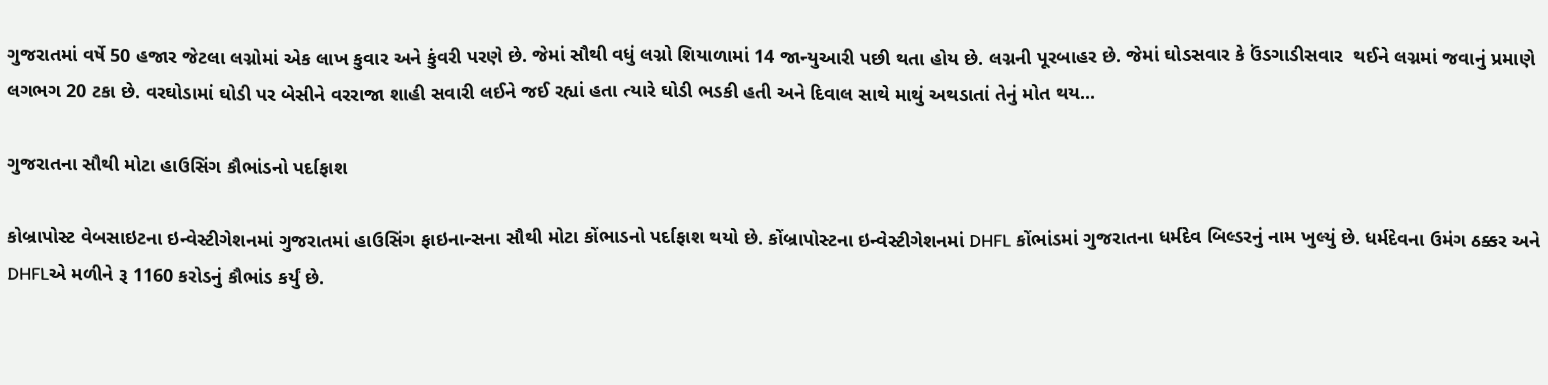ગુજરાતમાં વર્ષે 50 હજાર જેટલા લગ્નોમાં એક લાખ કુવાર અને કુંવરી પરણે છે. જેમાં સૌથી વધું લગ્નો શિયાળામાં 14 જાન્યુઆરી પછી થતા હોય છે. લગ્નની પૂરબાહર છે. જેમાં ઘોડસવાર કે ઉંડગાડીસવાર  થઈને લગ્નમાં જવાનું પ્રમાણે લગભગ 20 ટકા છે. વરઘોડામાં ઘોડી પર બેસીને વરરાજા શાહી સવારી લઈને જઈ રહ્યાં હતા ત્યારે ઘોડી ભડકી હતી અને દિવાલ સાથે માથું અથડાતાં તેનું મોત થય...

ગુજરાતના સૌથી મોટા હાઉસિંગ કૌભાંડનો પર્દાફાશ

કોબ્રાપોસ્ટ વેબસાઇટના ઇન્વેસ્ટીગેશનમાં ગુજરાતમાં હાઉસિંગ ફાઇનાન્સના સૌથી મોટા કોંભાડનો પર્દાફાશ થયો છે. કોંબ્રાપોસ્ટના ઇન્વેસ્ટીગેશનમાં DHFL કોંભાંડમાં ગુજરાતના ધર્મદેવ બિલ્ડરનું નામ ખુલ્યું છે. ધર્મદેવના ઉમંગ ઠક્કર અને DHFLએ મળીને રૂ 1160 કરોડનું કૌભાંડ કર્યું છે.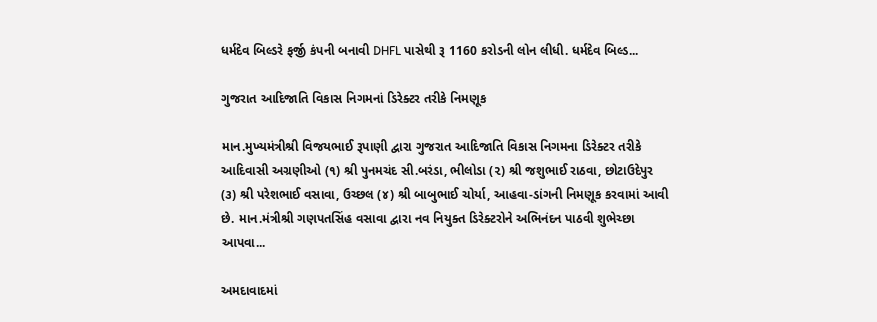ધર્મદેવ બિલ્ડરે ફર્જી કંપની બનાવી DHFL પાસેથી રૂ 1160 કરોડની લોન લીધી. ધર્મદેવ બિલ્ડ...

ગુજરાત આદિજાતિ વિકાસ નિગમનાં ડિરેક્ટર તરીકે નિમણૂક

માન.મુખ્યમંત્રીશ્રી વિજયભાઈ રૂપાણી દ્વારા ગુજરાત આદિજાતિ વિકાસ નિગમના ડિરેક્ટર તરીકે આદિવાસી અગ્રણીઓ (૧) શ્રી પુનમચંદ સી.બરંડા, ભીલોડા (૨) શ્રી જશુભાઈ રાઠવા, છોટાઉદેપુર (૩) શ્રી પરેશભાઈ વસાવા, ઉચ્છલ (૪) શ્રી બાબુભાઈ ચોર્યા, આહવા-ડાંગની નિમણૂક કરવામાં આવી છે. માન.મંત્રીશ્રી ગણપતસિંહ વસાવા દ્વારા નવ નિયુક્ત ડિરેક્ટરોને અભિનંદન પાઠવી શુભેચ્છા આપવા...

અમદાવાદમાં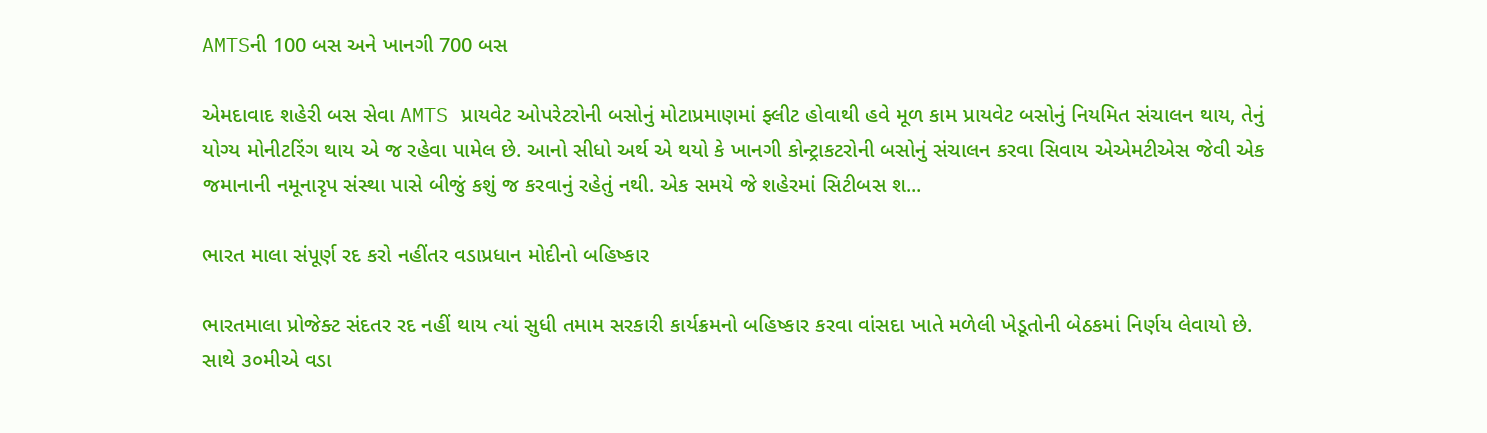AMTSની 100 બસ અને ખાનગી 700 બસ

એમદાવાદ શહેરી બસ સેવા AMTS પ્રાયવેટ ઓપરેટરોની બસોનું મોટાપ્રમાણમાં ફ્લીટ હોવાથી હવે મૂળ કામ પ્રાયવેટ બસોનું નિયમિત સંચાલન થાય, તેનું યોગ્ય મોનીટરિંગ થાય એ જ રહેવા પામેલ છે. આનો સીધો અર્થ એ થયો કે ખાનગી કોન્ટ્રાકટરોની બસોનું સંચાલન કરવા સિવાય એએમટીએસ જેવી એક જમાનાની નમૂનારૃપ સંસ્થા પાસે બીજું કશું જ કરવાનું રહેતું નથી. એક સમયે જે શહેરમાં સિટીબસ શ...

ભારત માલા સંપૂર્ણ રદ કરો નહીંતર વડાપ્રધાન મોદીનો બહિષ્કાર

ભારતમાલા પ્રોજેક્ટ સંદતર રદ નહીં થાય ત્યાં સુધી તમામ સરકારી કાર્યક્રમનો બહિષ્કાર કરવા વાંસદા ખાતે મળેલી ખેડૂતોની બેઠકમાં નિર્ણય લેવાયો છે. સાથે ૩૦મીએ વડા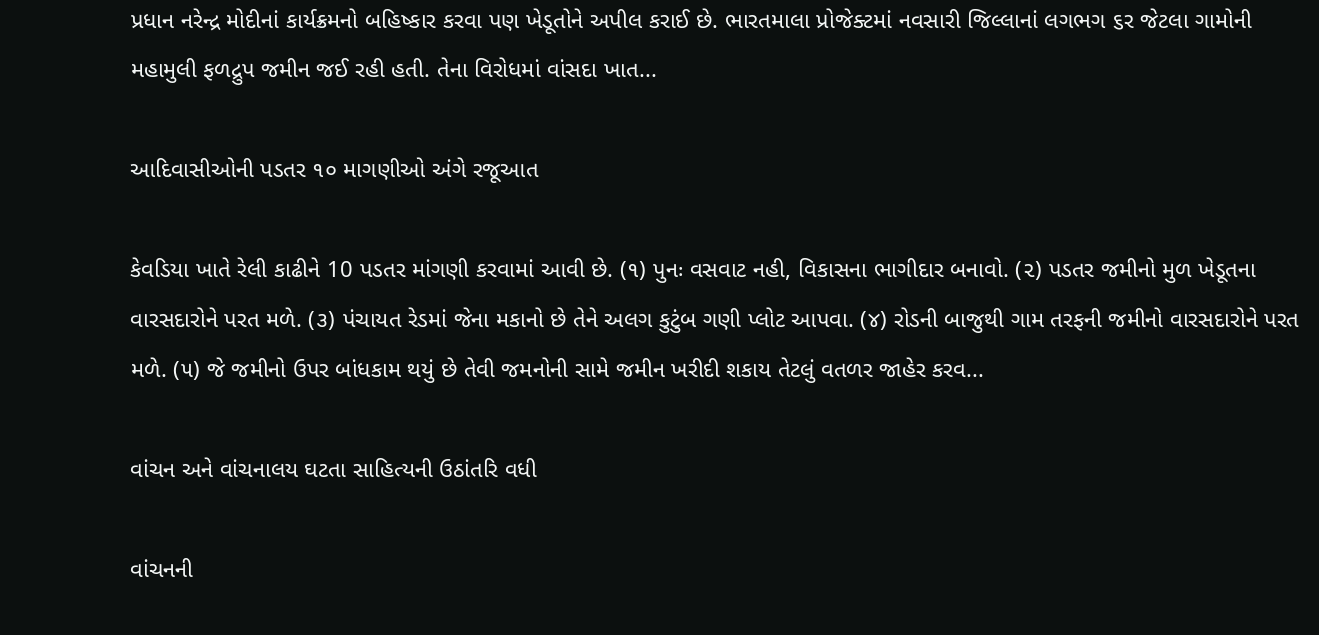પ્રધાન નરેન્દ્ર મોદીનાં કાર્યક્રમનો બહિષ્કાર કરવા પણ ખેડૂતોને અપીલ કરાઈ છે. ભારતમાલા પ્રોજેક્ટમાં નવસારી જિલ્લાનાં લગભગ ૬ર જેટલા ગામોની મહામુલી ફળદ્રુપ જમીન જઈ રહી હતી. તેના વિરોધમાં વાંસદા ખાત...

આદિવાસીઓની પડતર ૧૦ માગણીઓ અંગે રજૂઆત

કેવડિયા ખાતે રેલી કાઢીને 10 પડતર માંગણી કરવામાં આવી છે. (૧) પુનઃ વસવાટ નહી, વિકાસના ભાગીદાર બનાવો. (૨) પડતર જમીનો મુળ ખેડૂતના વારસદારોને પરત મળે. (૩) પંચાયત રેડમાં જેના મકાનો છે તેને અલગ કુટુંબ ગણી પ્લોટ આપવા. (૪) રોડની બાજુથી ગામ તરફની જમીનો વારસદારોને પરત મળે. (૫) જે જમીનો ઉપર બાંધકામ થયું છે તેવી જમનોની સામે જમીન ખરીદી શકાય તેટલું વતળર જાહેર કરવ...

વાંચન અને વાંચનાલય ઘટતા સાહિત્યની ઉઠાંતરિ વધી

વાંચનની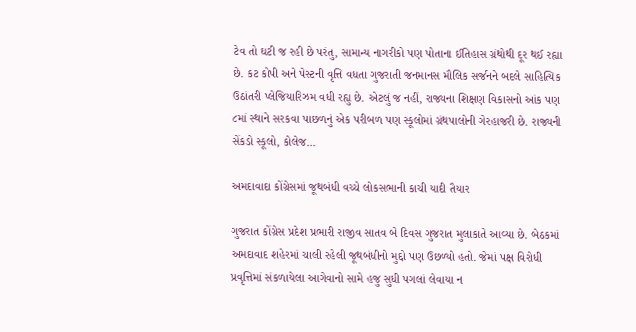ટેવ તો ઘટી જ રહી છે પરંતુ, સામાન્ય નાગરીકો પણ પોતાના ઈતિહાસ ગ્રંથોથી દૂર થઈ રહ્યા છે. કટ કોપી અને પેસ્ટની વૃત્તિ વધતા ગુજરાતી જનમાનસ મૌલિક સર્જનને બદલે સાહિત્યિક ઉઠાંતરી પ્લેજિયારિઝમ વધી રહ્યુ છે. એટલું જ નહીં, રાજ્યના શિક્ષણ વિકાસનો આંક પણ ૮માં સ્થાને સરકવા પાછળનું એક પરીબળ પણ સ્કૂલોમાં ગ્રંથપાલોની ગેરહાજરી છે. રાજ્યની સેંકડો સ્કૂલો, કોલેજ...

અમદાવાદા કોંગ્રેસમાં જૂથબંધી વચ્ચે લોકસભાની કાચી યાદી તૈયાર

ગુજરાત કોંગ્રેસ પ્રદેશ પ્રભારી રાજીવ સાતવ બે દિવસ ગુજરાત મુલાકાતે આવ્યા છે. બેઠકમાં અમદાવાદ શહેરમાં ચાલી રહેલી જૂથબંધીનો મુદ્દો પણ ઉછળ્યો હતો. જેમાં પક્ષ વિરોધી પ્રવૃત્તિમાં સંકળાયેલા આગેવાનો સામે હજુ સુધી પગલાં લેવાયા ન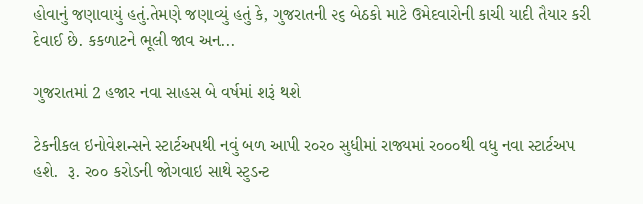હોવાનું જણાવાયું હતું.તેમણે જણાવ્યું હતું કે, ગુજરાતની ૨૬ બેઠકો માટે ઉમેદવારોની કાચી યાદી તૈયાર કરી દેવાઈ છે. કકળાટને ભૂલી જાવ અન...

ગુજરાતમાં 2 હજાર નવા સાહસ બે વર્ષમાં શરૂં થશે

ટેકનીકલ ઇનોવેશન્સને સ્ટાર્ટઅપથી નવું બળ આપી ર૦ર૦ સુધીમાં રાજ્યમાં ર૦૦૦થી વધુ નવા સ્ટાર્ટઅપ હશે.  રૂ. ર૦૦ કરોડની જોગવાઇ સાથે સ્ટુડન્ટ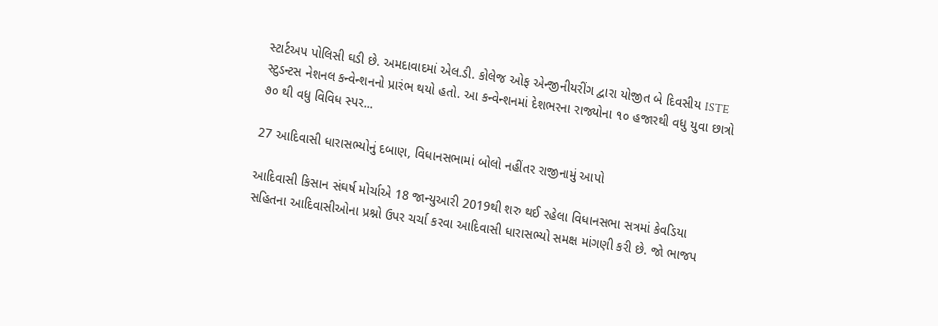સ્ટાર્ટઅપ પોલિસી ઘડી છે. અમદાવાદમાં એલ.ડી. કોલેજ ઓફ એન્જીનીયરીંગ દ્વારા યોજીત બે દિવસીય ISTE સ્ટુડન્ટસ નેશનલ કન્વેન્શનનો પ્રારંભ થયો હતો. આ કન્વેન્શનમાં દેશભરના રાજ્યોના ૧૦ હજારથી વધુ યુવા છાત્રો ૭૦ થી વધુ વિવિધ સ્પર...

27 આદિવાસી ધારાસભ્યોનું દબાણ, વિધાનસભામાં બોલો નહીંતર રાજીનામું આપો

આદિવાસી કિસાન સંઘર્ષ મોર્ચાએ 18 જાન્યુઆરી 2019થી શરુ થઈ રહેલા વિધાનસભા સત્રમાં કેવડિયા સહિતના આદિવાસીઓના પ્રશ્નો ઉપર ચર્ચા કરવા આદિવાસી ધારાસભ્યો સમક્ષ માંગણી કરી છે. જો ભાજપ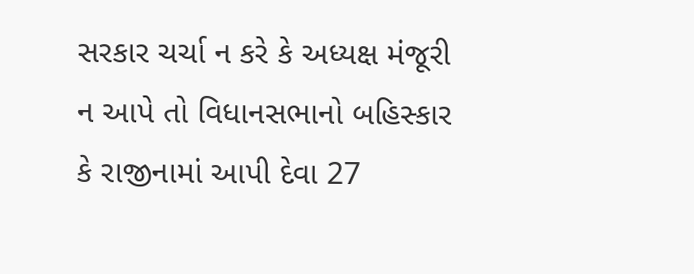સરકાર ચર્ચા ન કરે કે અધ્યક્ષ મંજૂરી ન આપે તો વિધાનસભાનો બહિસ્કાર કે રાજીનામાં આપી દેવા 27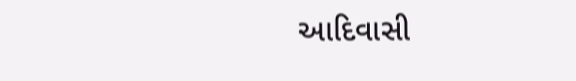આદિવાસી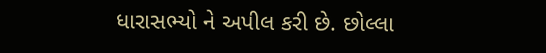ધારાસભ્યો ને અપીલ કરી છે. છોલ્લા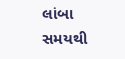લાંબા સમયથી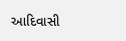આદિવાસી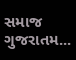સમાજ ગુજરાતમ...